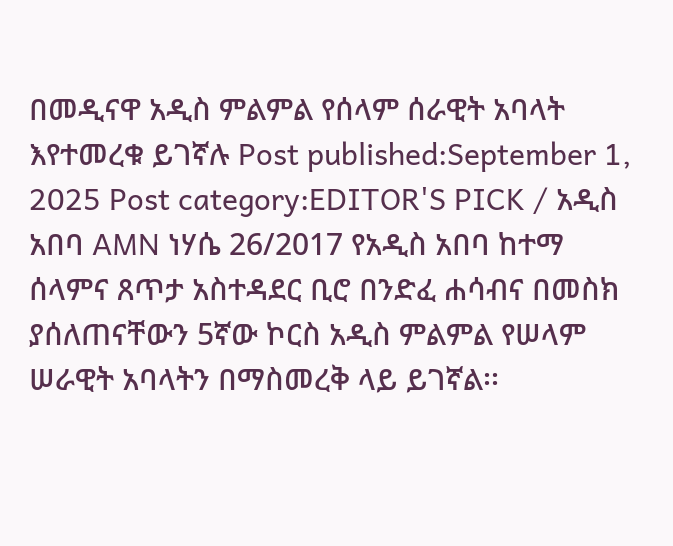በመዲናዋ አዲስ ምልምል የሰላም ሰራዊት አባላት እየተመረቁ ይገኛሉ Post published:September 1, 2025 Post category:EDITOR'S PICK / አዲስ አበባ AMN ነሃሴ 26/2017 የአዲስ አበባ ከተማ ሰላምና ጸጥታ አስተዳደር ቢሮ በንድፈ ሐሳብና በመስክ ያሰለጠናቸውን 5ኛው ኮርስ አዲስ ምልምል የሠላም ሠራዊት አባላትን በማስመረቅ ላይ ይገኛል፡፡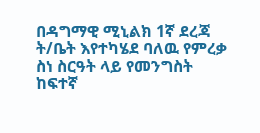በዳግማዊ ሚኒልክ 1ኛ ደረጃ ት/ቤት እየተካሄደ ባለዉ የምረቃ ስነ ስርዓት ላይ የመንግስት ከፍተኛ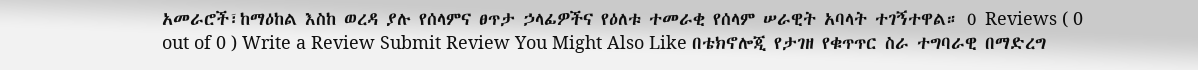አመራሮች፣ከማዕከል እስከ ወረዳ ያሉ የሰላምና ፀጥታ ኃላፊዎችና የዕለቱ ተመራቂ የሰላም ሠራዊት አባላት ተገኝተዋል። 0 Reviews ( 0 out of 0 ) Write a Review Submit Review You Might Also Like በቴክኖሎጂ የታገዘ የቁጥጥር ስራ ተግባራዊ በማድረግ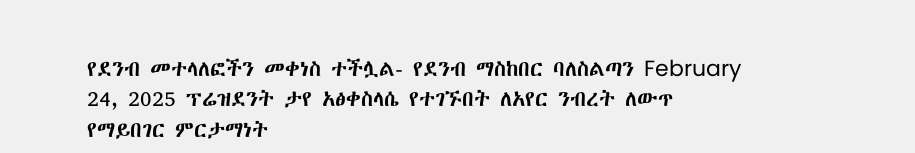የደንብ መተላለፎችን መቀነስ ተችሏል- የደንብ ማስከበር ባለስልጣን February 24, 2025 ፕሬዝደንት ታየ አፅቀስላሴ የተገኙበት ለአየር ንብረት ለውጥ የማይበገር ምርታማነት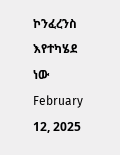ኮንፈረንስ እየተካሄደ ነው February 12, 2025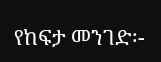የከፍታ መንገድ፡-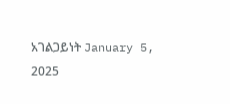አገልጋይነት January 5, 2025